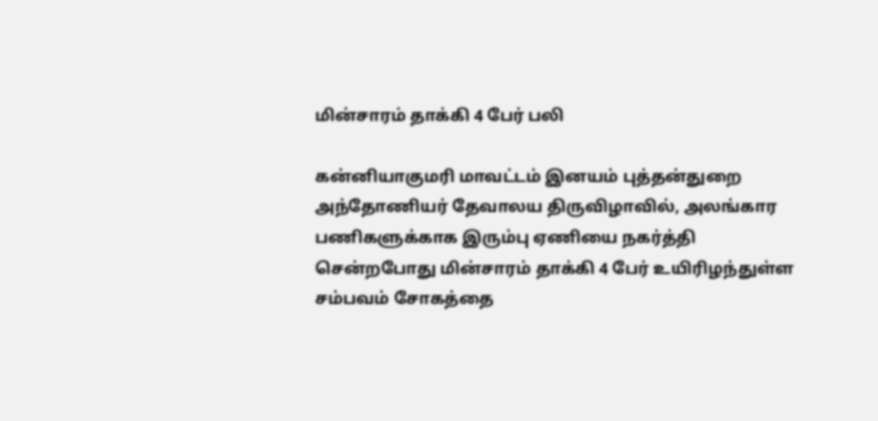மின்சாரம் தாக்கி 4 பேர் பலி

கன்னியாகுமரி மாவட்டம் இனயம் புத்தன்துறை அந்தோணியர் தேவாலய திருவிழாவில், அலங்கார பணிகளுக்காக இரும்பு ஏணியை நகர்த்தி சென்றபோது மின்சாரம் தாக்கி 4 பேர் உயிரிழந்துள்ள சம்பவம் சோகத்தை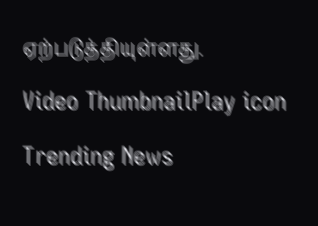ஏற்படுத்தியுள்ளது.

Video ThumbnailPlay icon

Trending News